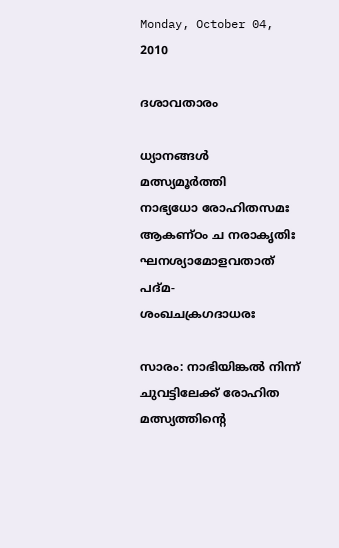Monday, October 04, 2010

ദശാവതാരം

ധ്യാനങ്ങള്‍
മത്സ്യമൂര്‍ത്തി
നാഭ്യധോ രോഹിതസമഃ
ആകണ്ഠം ച നരാകൃതിഃ
ഘനശ്യാമോളവതാത്‌ പദ്മ-
ശംഖചക്രഗദാധരഃ

സാരം: നാഭിയിങ്കല്‍ നിന്ന്‌ ചുവട്ടിലേക്ക്‌ രോഹിത മത്സ്യത്തിന്റെ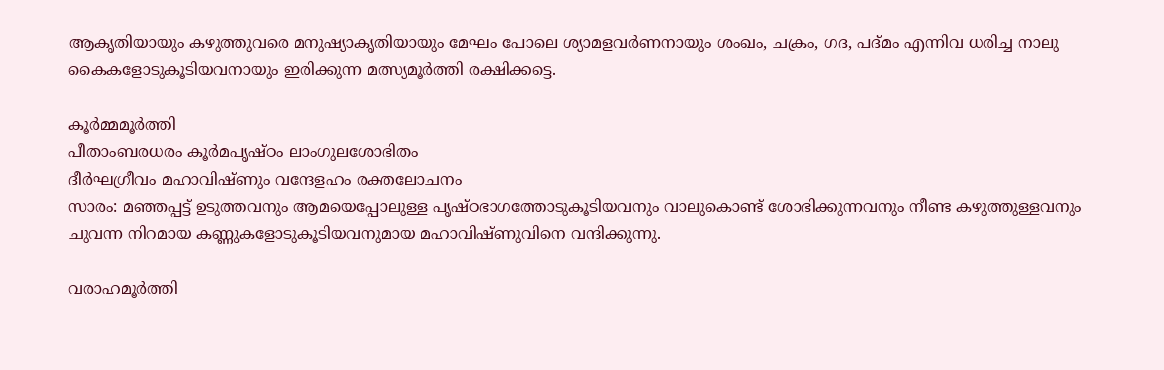ആകൃതിയായും കഴുത്തുവരെ മനുഷ്യാകൃതിയായും മേഘം പോലെ ശ്യാമളവര്‍ണനായും ശംഖം, ചക്രം, ഗദ, പദ്മം എന്നിവ ധരിച്ച നാലു കൈകളോടുകൂടിയവനായും ഇരിക്കുന്ന മത്സ്യമൂര്‍ത്തി രക്ഷിക്കട്ടെ.

കൂര്‍മ്മമൂര്‍ത്തി
പീതാംബരധരം കൂര്‍മപൃഷ്ഠം ലാംഗുലശോഭിതം
ദീര്‍ഘഗ്രീവം മഹാവിഷ്ണും വന്ദേളഹം രക്തലോചനം
സാരം: മഞ്ഞപ്പട്ട്‌ ഉടുത്തവനും ആമയെപ്പോലുള്ള പൃഷ്ഠഭാഗത്തോടുകൂടിയവനും വാലുകൊണ്ട്‌ ശോഭിക്കുന്നവനും നീണ്ട കഴുത്തുള്ളവനും ചുവന്ന നിറമായ കണ്ണുകളോടുകൂടിയവനുമായ മഹാവിഷ്ണുവിനെ വന്ദിക്കുന്നു.

വരാഹമൂര്‍ത്തി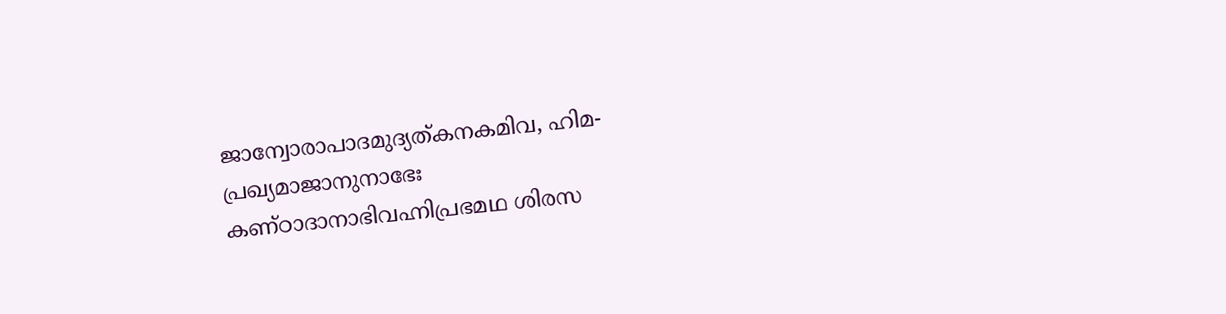ജാന്വോരാപാദമുദ്യത്കനകമിവ, ഹിമ-
പ്രഖ്യമാജാനുനാഭേഃ
കണ്ഠാദാനാഭിവഹ്നിപ്രഭമഥ ശിരസ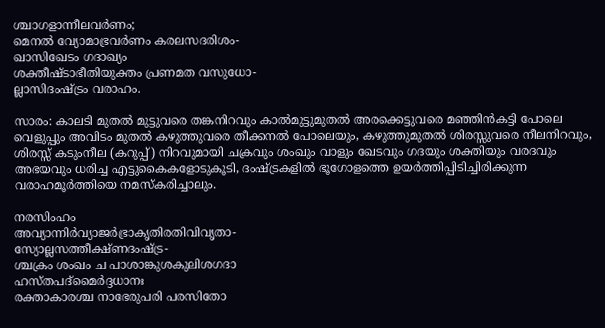ശ്ചാഗളാന്നീലവര്‍ണം;
മെനല്‍ വ്യോമാഭ്രവര്‍ണം കരലസദരിശം-
ഖാസിഖേടം ഗദാഖ്യം
ശക്തീഷ്ടാഭീതിയുക്തം പ്രണമത വസുധോ-
ല്ലാസിദംഷ്ട്രം വരാഹം.

സാരം: കാലടി മുതല്‍ മുട്ടുവരെ തങ്കനിറവും കാല്‍മുട്ടുമുതല്‍ അരക്കെട്ടുവരെ മഞ്ഞിന്‍കട്ടി പോലെ വെളുപ്പും അവിടം മുതല്‍ കഴുത്തുവരെ തീക്കനല്‍ പോലെയും, കഴുത്തുമുതല്‍ ശിരസ്സുവരെ നീലനിറവും, ശിരസ്സ്‌ കടുംനീല (കറുപ്പ്‌) നിറവുമായി ചക്രവും ശംഖും വാളും ഖേടവും ഗദയും ശക്തിയും വരദവും അഭയവും ധരിച്ച എട്ടുകൈകളോടുകൂടി, ദംഷ്ട്രകളില്‍ ഭൂഗോളത്തെ ഉയര്‍ത്തിപ്പിടിച്ചിരിക്കുന്ന വരാഹമൂര്‍ത്തിയെ നമസ്കരിച്ചാലും.

നരസിംഹം
അവ്യാന്നിര്‍വ്യാജര്‍ഭ്രാകൃതിരതിവിവൃതാ-
സ്യോല്ലസത്തീക്ഷ്ണദംഷ്ട്ര-
ശ്ചക്രം ശംഖം ച പാശാങ്കുശകുലിശഗദാ
ഹസ്തപദ്മൈര്‍ദ്ദധാനഃ
രക്താകാരശ്ച നാഭേരുപരി പരസിതോ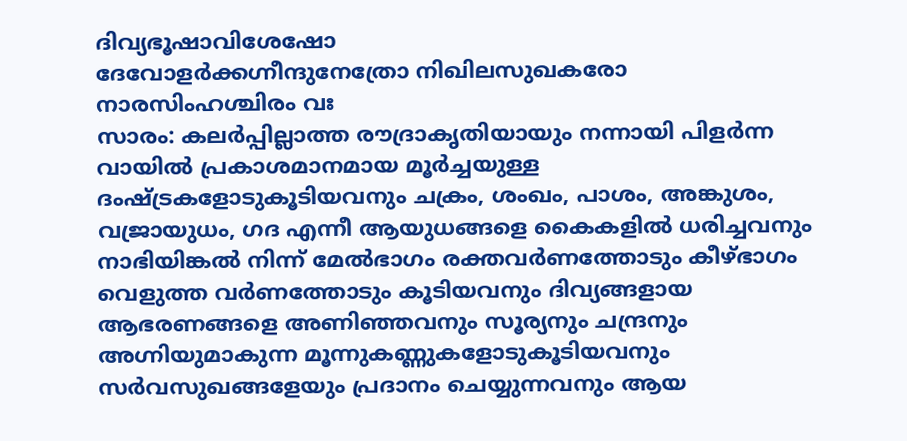ദിവ്യഭൂഷാവിശേഷോ
ദേവോളര്‍ക്കഗ്നീന്ദുനേത്രോ നിഖിലസുഖകരോ
നാരസിംഹശ്ചിരം വഃ
സാരം: കലര്‍പ്പില്ലാത്ത രൗദ്രാകൃതിയായും നന്നായി പിളര്‍ന്ന വായില്‍ പ്രകാശമാനമായ മൂര്‍ച്ചയുള്ള ദംഷ്ട്രകളോടുകൂടിയവനും ചക്രം, ശംഖം, പാശം, അങ്കുശം, വജ്രായുധം, ഗദ എന്നീ ആയുധങ്ങളെ കൈകളില്‍ ധരിച്ചവനും നാഭിയിങ്കല്‍ നിന്ന്‌ മേല്‍ഭാഗം രക്തവര്‍ണത്തോടും കീഴ്ഭാഗം വെളുത്ത വര്‍ണത്തോടും കൂടിയവനും ദിവ്യങ്ങളായ ആഭരണങ്ങളെ അണിഞ്ഞവനും സൂര്യനും ചന്ദ്രനും അഗ്നിയുമാകുന്ന മൂന്നുകണ്ണുകളോടുകൂടിയവനും സര്‍വസുഖങ്ങളേയും പ്രദാനം ചെയ്യുന്നവനും ആയ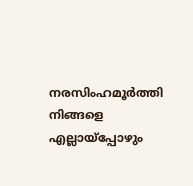നരസിംഹമൂര്‍ത്തി നിങ്ങളെ എല്ലായ്പ്പോഴും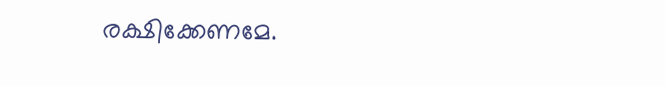രക്ഷിക്കേണമേ.